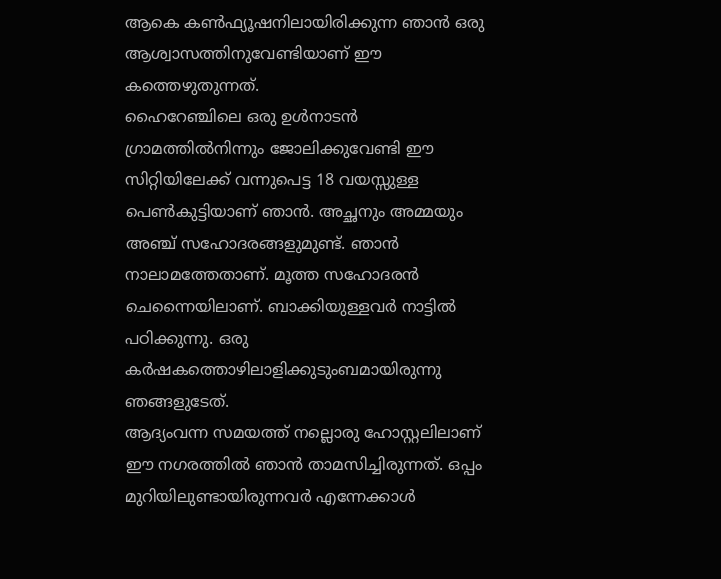ആകെ കൺഫ്യൂഷനിലായിരിക്കുന്ന ഞാൻ ഒരു ആശ്വാസത്തിനുവേണ്ടിയാണ് ഈ കത്തെഴുതുന്നത്.
ഹൈറേഞ്ചിലെ ഒരു ഉൾനാടൻ ഗ്രാമത്തിൽനിന്നും ജോലിക്കുവേണ്ടി ഈ സിറ്റിയിലേക്ക് വന്നുപെട്ട 18 വയസ്സുള്ള പെൺകുട്ടിയാണ് ഞാൻ. അച്ഛനും അമ്മയും അഞ്ച് സഹോദരങ്ങളുമുണ്ട്. ഞാൻ നാലാമത്തേതാണ്. മൂത്ത സഹോദരൻ ചെന്നൈയിലാണ്. ബാക്കിയുള്ളവർ നാട്ടിൽ പഠിക്കുന്നു. ഒരു കർഷകത്തൊഴിലാളിക്കുടുംബമായിരുന്നു ഞങ്ങളുടേത്.
ആദ്യംവന്ന സമയത്ത് നല്ലൊരു ഹോസ്റ്റലിലാണ് ഈ നഗരത്തിൽ ഞാൻ താമസിച്ചിരുന്നത്. ഒപ്പം മുറിയിലുണ്ടായിരുന്നവർ എന്നേക്കാൾ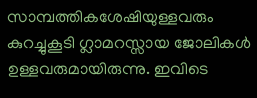സാമ്പത്തികശേഷിയുള്ളവരും കുറച്ചുകൂടി ഗ്ലാമറസ്സായ ജോലികൾ ഉള്ളവരുമായിരുന്നു. ഇവിടെ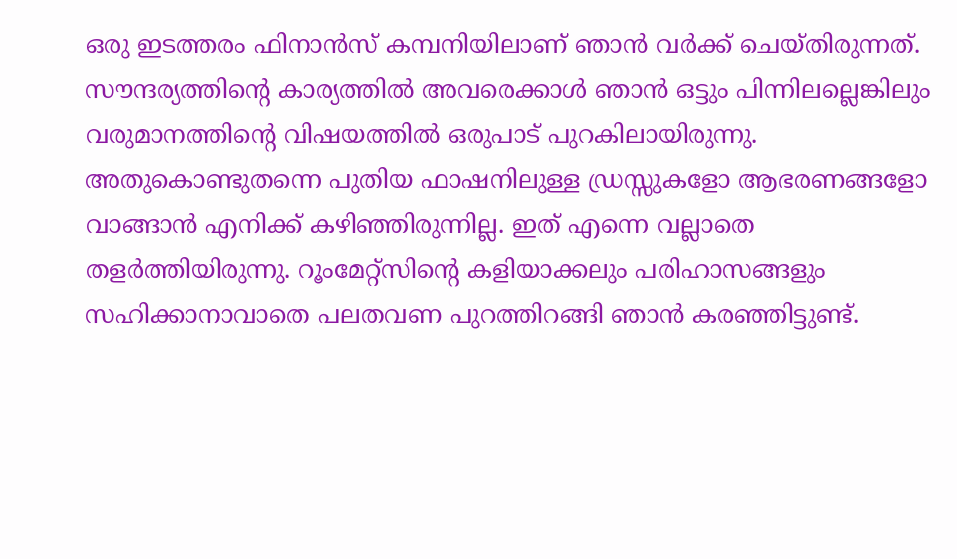ഒരു ഇടത്തരം ഫിനാൻസ് കമ്പനിയിലാണ് ഞാൻ വർക്ക് ചെയ്തിരുന്നത്. സൗന്ദര്യത്തിന്റെ കാര്യത്തിൽ അവരെക്കാൾ ഞാൻ ഒട്ടും പിന്നിലല്ലെങ്കിലും വരുമാനത്തിന്റെ വിഷയത്തിൽ ഒരുപാട് പുറകിലായിരുന്നു. അതുകൊണ്ടുതന്നെ പുതിയ ഫാഷനിലുള്ള ഡ്രസ്സുകളോ ആഭരണങ്ങളോ വാങ്ങാൻ എനിക്ക് കഴിഞ്ഞിരുന്നില്ല. ഇത് എന്നെ വല്ലാതെ തളർത്തിയിരുന്നു. റൂംമേറ്റ്സിന്റെ കളിയാക്കലും പരിഹാസങ്ങളും സഹിക്കാനാവാതെ പലതവണ പുറത്തിറങ്ങി ഞാൻ കരഞ്ഞിട്ടുണ്ട്.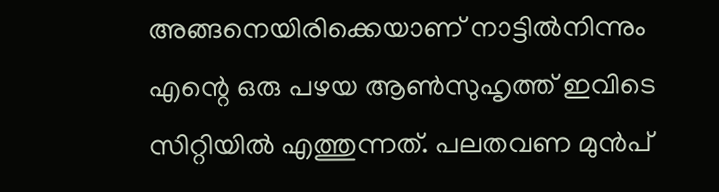അങ്ങനെയിരിക്കെയാണ് നാട്ടിൽനിന്നും എന്റെ ഒരു പഴയ ആൺസുഹൃത്ത് ഇവിടെ സിറ്റിയിൽ എത്തുന്നത്. പലതവണ മുൻപ്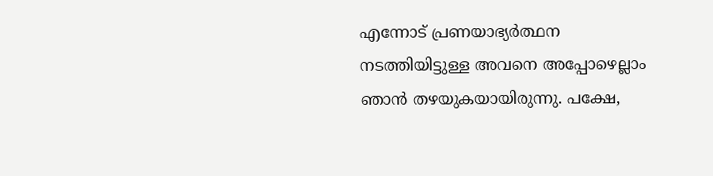എന്നോട് പ്രണയാഭ്യർത്ഥന നടത്തിയിട്ടുള്ള അവനെ അപ്പോഴെല്ലാം ഞാൻ തഴയുകയായിരുന്നു. പക്ഷേ,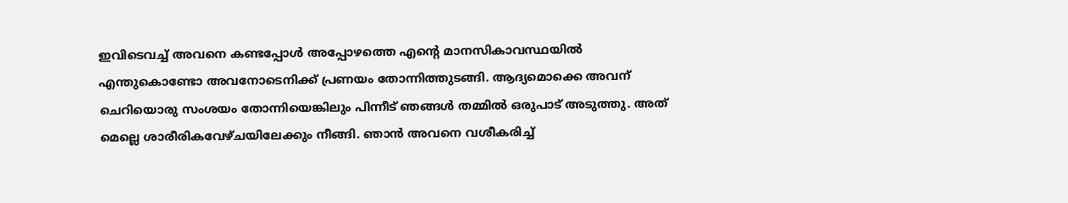ഇവിടെവച്ച് അവനെ കണ്ടപ്പോൾ അപ്പോഴത്തെ എന്റെ മാനസികാവസ്ഥയിൽ എന്തുകൊണ്ടോ അവനോടെനിക്ക് പ്രണയം തോന്നിത്തുടങ്ങി. ആദ്യമൊക്കെ അവന് ചെറിയൊരു സംശയം തോന്നിയെങ്കിലും പിന്നീട് ഞങ്ങൾ തമ്മിൽ ഒരുപാട് അടുത്തു. അത് മെല്ലെ ശാരീരികവേഴ്ചയിലേക്കും നീങ്ങി. ഞാൻ അവനെ വശീകരിച്ച്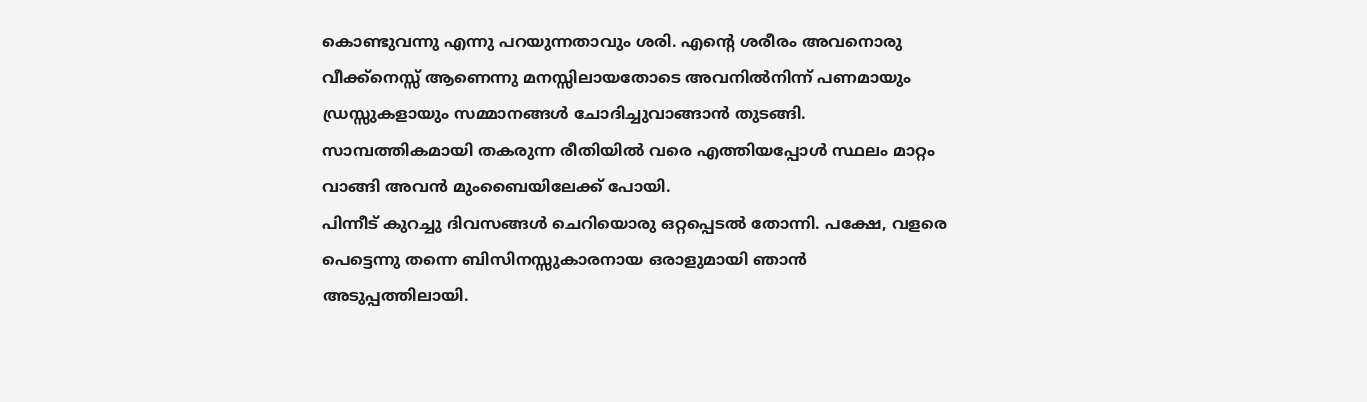കൊണ്ടുവന്നു എന്നു പറയുന്നതാവും ശരി. എന്റെ ശരീരം അവനൊരു വീക്ക്നെസ്സ് ആണെന്നു മനസ്സിലായതോടെ അവനിൽനിന്ന് പണമായും ഡ്രസ്സുകളായും സമ്മാനങ്ങൾ ചോദിച്ചുവാങ്ങാൻ തുടങ്ങി. സാമ്പത്തികമായി തകരുന്ന രീതിയിൽ വരെ എത്തിയപ്പോൾ സ്ഥലം മാറ്റം വാങ്ങി അവൻ മുംബൈയിലേക്ക് പോയി.
പിന്നീട് കുറച്ചു ദിവസങ്ങൾ ചെറിയൊരു ഒറ്റപ്പെടൽ തോന്നി. പക്ഷേ, വളരെ പെട്ടെന്നു തന്നെ ബിസിനസ്സുകാരനായ ഒരാളുമായി ഞാൻ അടുപ്പത്തിലായി.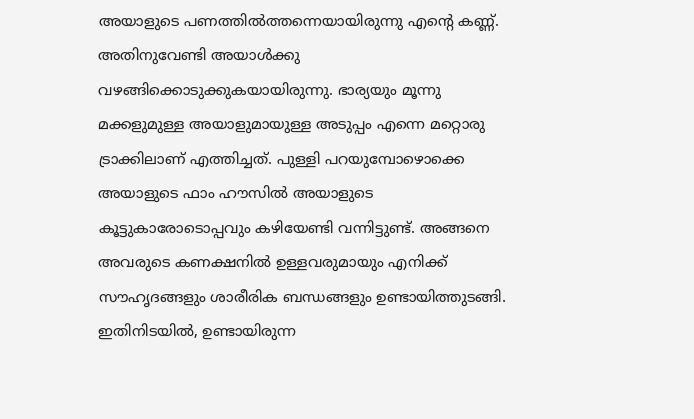അയാളുടെ പണത്തിൽത്തന്നെയായിരുന്നു എന്റെ കണ്ണ്. അതിനുവേണ്ടി അയാൾക്കു വഴങ്ങിക്കൊടുക്കുകയായിരുന്നു. ഭാര്യയും മൂന്നു മക്കളുമുള്ള അയാളുമായുള്ള അടുപ്പം എന്നെ മറ്റൊരു ട്രാക്കിലാണ് എത്തിച്ചത്. പുള്ളി പറയുമ്പോഴൊക്കെ അയാളുടെ ഫാം ഹൗസിൽ അയാളുടെ കൂട്ടുകാരോടൊപ്പവും കഴിയേണ്ടി വന്നിട്ടുണ്ട്. അങ്ങനെ അവരുടെ കണക്ഷനിൽ ഉള്ളവരുമായും എനിക്ക് സൗഹൃദങ്ങളും ശാരീരിക ബന്ധങ്ങളും ഉണ്ടായിത്തുടങ്ങി. ഇതിനിടയിൽ, ഉണ്ടായിരുന്ന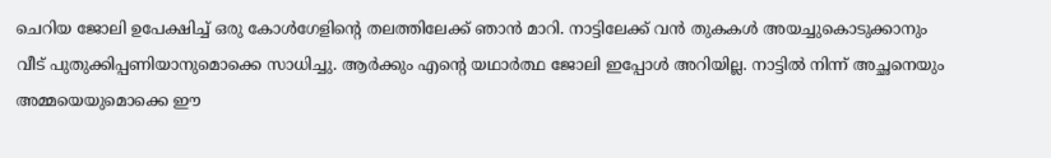ചെറിയ ജോലി ഉപേക്ഷിച്ച് ഒരു കോൾഗേളിന്റെ തലത്തിലേക്ക് ഞാൻ മാറി. നാട്ടിലേക്ക് വൻ തുകകൾ അയച്ചുകൊടുക്കാനും വീട് പുതുക്കിപ്പണിയാനുമൊക്കെ സാധിച്ചു. ആർക്കും എന്റെ യഥാർത്ഥ ജോലി ഇപ്പോൾ അറിയില്ല. നാട്ടിൽ നിന്ന് അച്ഛനെയും അമ്മയെയുമൊക്കെ ഈ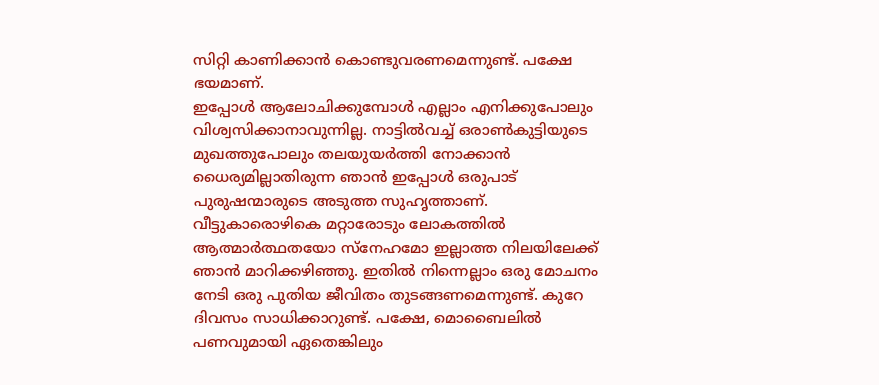സിറ്റി കാണിക്കാൻ കൊണ്ടുവരണമെന്നുണ്ട്. പക്ഷേ ഭയമാണ്.
ഇപ്പോൾ ആലോചിക്കുമ്പോൾ എല്ലാം എനിക്കുപോലും വിശ്വസിക്കാനാവുന്നില്ല. നാട്ടിൽവച്ച് ഒരാൺകുട്ടിയുടെ മുഖത്തുപോലും തലയുയർത്തി നോക്കാൻ ധൈര്യമില്ലാതിരുന്ന ഞാൻ ഇപ്പോൾ ഒരുപാട് പുരുഷന്മാരുടെ അടുത്ത സുഹൃത്താണ്. വീട്ടുകാരൊഴികെ മറ്റാരോടും ലോകത്തിൽ ആത്മാർത്ഥതയോ സ്നേഹമോ ഇല്ലാത്ത നിലയിലേക്ക് ഞാൻ മാറിക്കഴിഞ്ഞു. ഇതിൽ നിന്നെല്ലാം ഒരു മോചനം നേടി ഒരു പുതിയ ജീവിതം തുടങ്ങണമെന്നുണ്ട്. കുറേ ദിവസം സാധിക്കാറുണ്ട്. പക്ഷേ, മൊബൈലിൽ പണവുമായി ഏതെങ്കിലും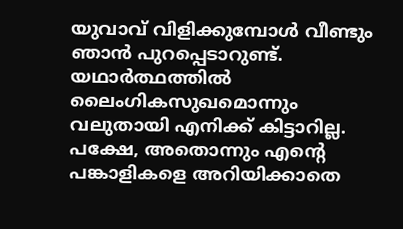യുവാവ് വിളിക്കുമ്പോൾ വീണ്ടും ഞാൻ പുറപ്പെടാറുണ്ട്.
യഥാർത്ഥത്തിൽ ലൈംഗികസുഖമൊന്നും വലുതായി എനിക്ക് കിട്ടാറില്ല. പക്ഷേ, അതൊന്നും എന്റെ പങ്കാളികളെ അറിയിക്കാതെ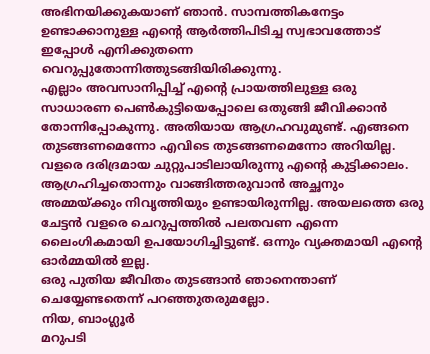അഭിനയിക്കുകയാണ് ഞാൻ. സാമ്പത്തികനേട്ടം ഉണ്ടാക്കാനുള്ള എന്റെ ആർത്തിപിടിച്ച സ്വഭാവത്തോട് ഇപ്പോൾ എനിക്കുതന്നെ വെറുപ്പുതോന്നിത്തുടങ്ങിയിരിക്കുന്നു.
എല്ലാം അവസാനിപ്പിച്ച് എന്റെ പ്രായത്തിലുള്ള ഒരു സാധാരണ പെൺകുട്ടിയെപ്പോലെ ഒതുങ്ങി ജീവിക്കാൻ തോന്നിപ്പോകുന്നു. അതിയായ ആഗ്രഹവുമുണ്ട്. എങ്ങനെ തുടങ്ങണമെന്നോ എവിടെ തുടങ്ങണമെന്നോ അറിയില്ല.
വളരെ ദരിദ്രമായ ചുറ്റുപാടിലായിരുന്നു എന്റെ കുട്ടിക്കാലം. ആഗ്രഹിച്ചതൊന്നും വാങ്ങിത്തരുവാൻ അച്ഛനും അമ്മയ്ക്കും നിവൃത്തിയും ഉണ്ടായിരുന്നില്ല. അയലത്തെ ഒരു ചേട്ടൻ വളരെ ചെറുപ്പത്തിൽ പലതവണ എന്നെ ലൈംഗികമായി ഉപയോഗിച്ചിട്ടുണ്ട്. ഒന്നും വ്യക്തമായി എന്റെ ഓർമ്മയിൽ ഇല്ല.
ഒരു പുതിയ ജീവിതം തുടങ്ങാൻ ഞാനെന്താണ് ചെയ്യേണ്ടതെന്ന് പറഞ്ഞുതരുമല്ലോ.
നിയ, ബാംഗ്ലൂർ
മറുപടി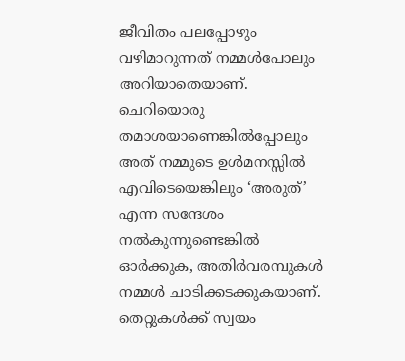ജീവിതം പലപ്പോഴും വഴിമാറുന്നത് നമ്മൾപോലും അറിയാതെയാണ്. ചെറിയൊരു തമാശയാണെങ്കിൽപ്പോലും അത് നമ്മുടെ ഉൾമനസ്സിൽ എവിടെയെങ്കിലും ‘അരുത്’ എന്ന സന്ദേശം നൽകുന്നുണ്ടെങ്കിൽ ഓർക്കുക, അതിർവരമ്പുകൾ നമ്മൾ ചാടിക്കടക്കുകയാണ്. തെറ്റുകൾക്ക് സ്വയം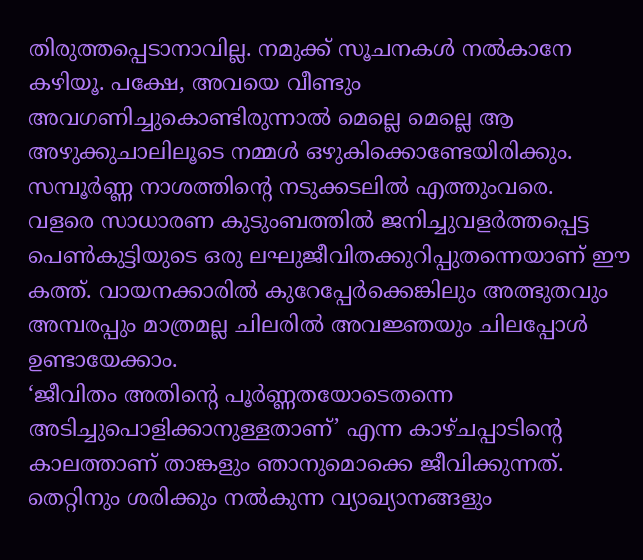തിരുത്തപ്പെടാനാവില്ല. നമുക്ക് സൂചനകൾ നൽകാനേ കഴിയൂ. പക്ഷേ, അവയെ വീണ്ടും അവഗണിച്ചുകൊണ്ടിരുന്നാൽ മെല്ലെ മെല്ലെ ആ അഴുക്കുചാലിലൂടെ നമ്മൾ ഒഴുകിക്കൊണ്ടേയിരിക്കും. സമ്പൂർണ്ണ നാശത്തിന്റെ നടുക്കടലിൽ എത്തുംവരെ.
വളരെ സാധാരണ കുടുംബത്തിൽ ജനിച്ചുവളർത്തപ്പെട്ട പെൺകുട്ടിയുടെ ഒരു ലഘുജീവിതക്കുറിപ്പുതന്നെയാണ് ഈ കത്ത്. വായനക്കാരിൽ കുറേപ്പേർക്കെങ്കിലും അത്ഭുതവും അമ്പരപ്പും മാത്രമല്ല ചിലരിൽ അവജ്ഞയും ചിലപ്പോൾ ഉണ്ടായേക്കാം.
‘ജീവിതം അതിന്റെ പൂർണ്ണതയോടെതന്നെ അടിച്ചുപൊളിക്കാനുള്ളതാണ്’ എന്ന കാഴ്ചപ്പാടിന്റെ കാലത്താണ് താങ്കളും ഞാനുമൊക്കെ ജീവിക്കുന്നത്. തെറ്റിനും ശരിക്കും നൽകുന്ന വ്യാഖ്യാനങ്ങളും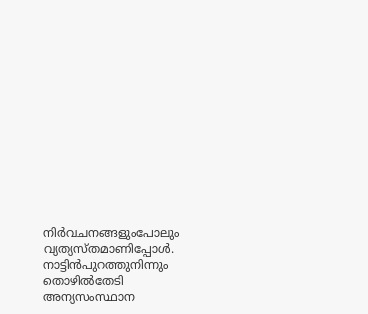നിർവചനങ്ങളുംപോലും വ്യത്യസ്തമാണിപ്പോൾ. നാട്ടിൻപുറത്തുനിന്നും തൊഴിൽതേടി അന്യസംസ്ഥാന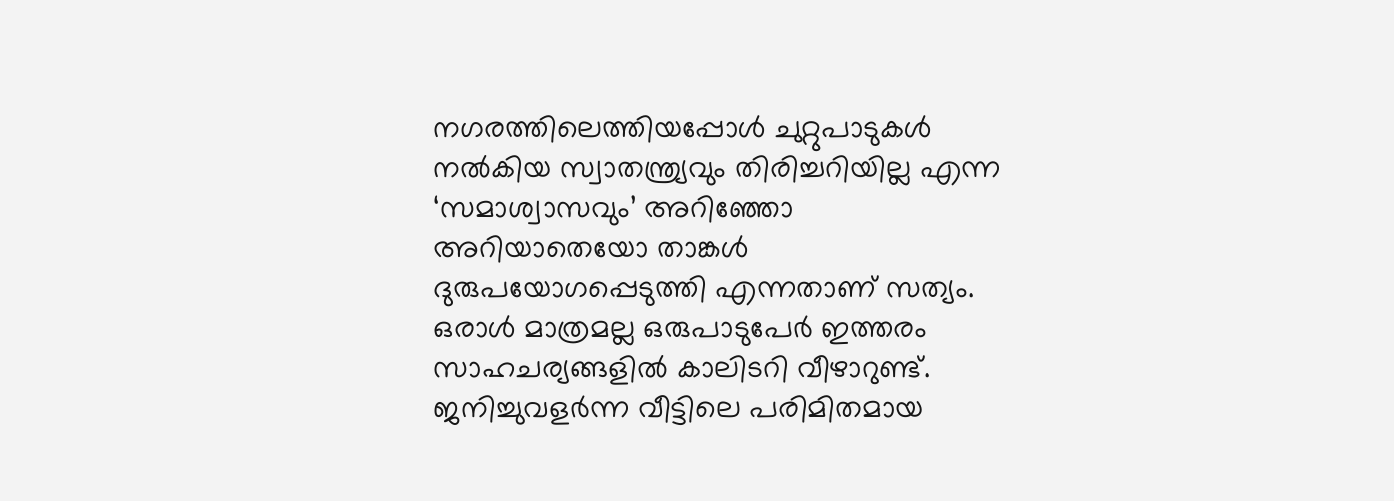നഗരത്തിലെത്തിയപ്പോൾ ചുറ്റുപാടുകൾ നൽകിയ സ്വാതന്ത്ര്യവും തിരിച്ചറിയില്ല എന്ന ‘സമാശ്വാസവും’ അറിഞ്ഞോ അറിയാതെയോ താങ്കൾ ദുരുപയോഗപ്പെടുത്തി എന്നതാണ് സത്യം. ഒരാൾ മാത്രമല്ല ഒരുപാടുപേർ ഇത്തരം സാഹചര്യങ്ങളിൽ കാലിടറി വീഴാറുണ്ട്.
ജനിച്ചുവളർന്ന വീട്ടിലെ പരിമിതമായ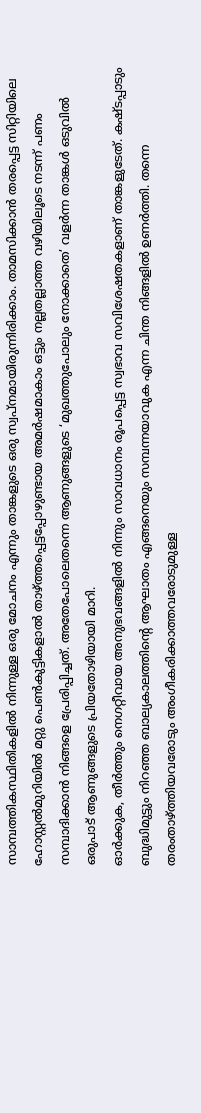സാമ്പത്തികസ്ഥിതികളിൽ നിന്നുള്ള ഒരു മോചനം എന്നും താങ്കളുടെ ഒരു സ്വപ്നമായിരുന്നിരിക്കാം. താമസിക്കാൻ തരപ്പെട്ട സിറ്റിയിലെ ഹോസ്റ്റൽമുറിയിൽ മറ്റു പെൺകുട്ടികളാൽ താഴ്ത്തപ്പെട്ടപ്പോഴുണ്ടായ അമർഷമാകാം ഒട്ടും നല്ലതല്ലാത്ത വഴിയിലൂടെ നടന്ന് പണം സമ്പാദിക്കാൻ നിങ്ങളെ പ്രേരിപ്പിച്ചത്. അതേപോലെതന്നെ ആണുങ്ങളുടെ ‘മുഖത്തുപോലും നോക്കാതെ’ വളർന്ന താങ്കൾ ഒടുവിൽ ഒരുപാട് ആണുങ്ങളുടെ പ്രിയതോഴിയായി മാറി.
ഓർക്കുക, തീർത്തും നെഗറ്റീവായ അനുഭവങ്ങളിൽ നിന്നും സാവധാനം രൂപപ്പെട്ട സ്വഭാവ സവിശേഷതകളാണ് താങ്കളുടേത്. കഷ്ടപ്പാടും ബുദ്ധിമുട്ടും നിറഞ്ഞ ബാല്യകാലത്തിന്റെ ആഘാതം എങ്ങനെയും സമ്പന്നയാവുക എന്ന ചിന്ത നിങ്ങളിൽ ഉണർത്തി. തന്നെ തരംതാഴ്ത്തിയവരോടും അംഗീകരിക്കാത്തവരോടുമുള്ള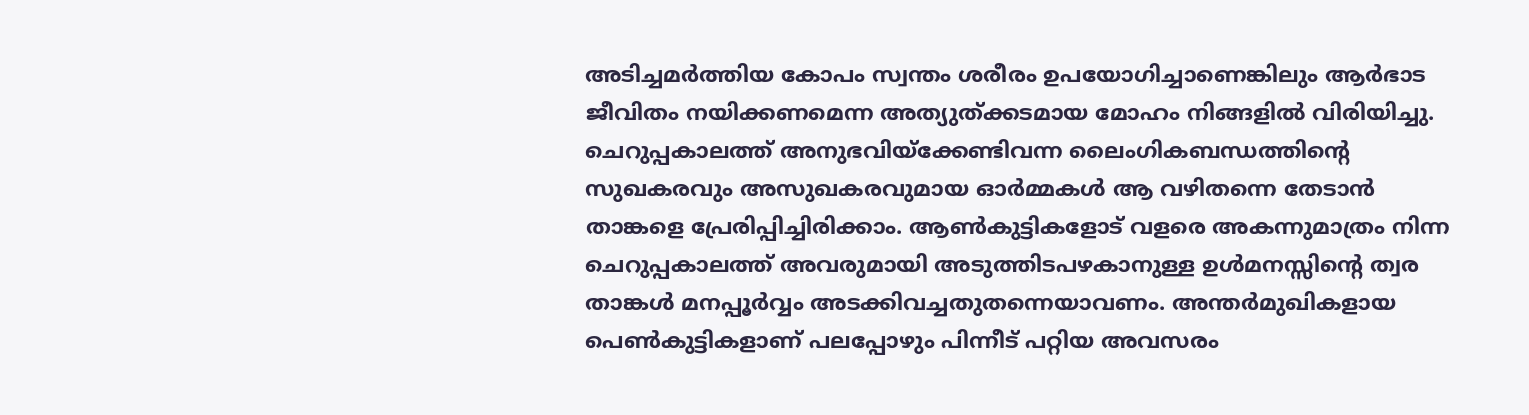അടിച്ചമർത്തിയ കോപം സ്വന്തം ശരീരം ഉപയോഗിച്ചാണെങ്കിലും ആർഭാട ജീവിതം നയിക്കണമെന്ന അത്യുത്ക്കടമായ മോഹം നിങ്ങളിൽ വിരിയിച്ചു.
ചെറുപ്പകാലത്ത് അനുഭവിയ്ക്കേണ്ടിവന്ന ലൈംഗികബന്ധത്തിന്റെ സുഖകരവും അസുഖകരവുമായ ഓർമ്മകൾ ആ വഴിതന്നെ തേടാൻ താങ്കളെ പ്രേരിപ്പിച്ചിരിക്കാം. ആൺകുട്ടികളോട് വളരെ അകന്നുമാത്രം നിന്ന ചെറുപ്പകാലത്ത് അവരുമായി അടുത്തിടപഴകാനുള്ള ഉൾമനസ്സിന്റെ ത്വര താങ്കൾ മനപ്പൂർവ്വം അടക്കിവച്ചതുതന്നെയാവണം. അന്തർമുഖികളായ പെൺകുട്ടികളാണ് പലപ്പോഴും പിന്നീട് പറ്റിയ അവസരം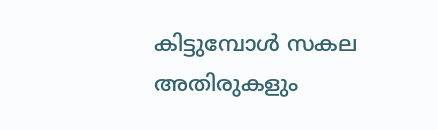കിട്ടുമ്പോൾ സകല അതിരുകളും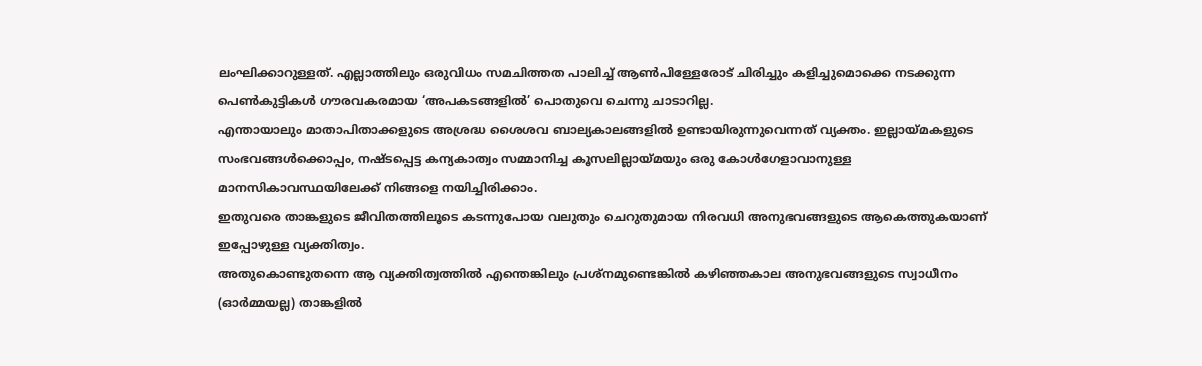ലംഘിക്കാറുള്ളത്. എല്ലാത്തിലും ഒരുവിധം സമചിത്തത പാലിച്ച് ആൺപിള്ളേരോട് ചിരിച്ചും കളിച്ചുമൊക്കെ നടക്കുന്ന പെൺകുട്ടികൾ ഗൗരവകരമായ ‘അപകടങ്ങളിൽ’ പൊതുവെ ചെന്നു ചാടാറില്ല.
എന്തായാലും മാതാപിതാക്കളുടെ അശ്രദ്ധ ശൈശവ ബാല്യകാലങ്ങളിൽ ഉണ്ടായിരുന്നുവെന്നത് വ്യക്തം. ഇല്ലായ്മകളുടെ സംഭവങ്ങൾക്കൊപ്പം, നഷ്ടപ്പെട്ട കന്യകാത്വം സമ്മാനിച്ച കൂസലില്ലായ്മയും ഒരു കോൾഗേളാവാനുള്ള മാനസികാവസ്ഥയിലേക്ക് നിങ്ങളെ നയിച്ചിരിക്കാം.
ഇതുവരെ താങ്കളുടെ ജീവിതത്തിലൂടെ കടന്നുപോയ വലുതും ചെറുതുമായ നിരവധി അനുഭവങ്ങളുടെ ആകെത്തുകയാണ് ഇപ്പോഴുള്ള വ്യക്തിത്വം.
അതുകൊണ്ടുതന്നെ ആ വ്യക്തിത്വത്തിൽ എന്തെങ്കിലും പ്രശ്നമുണ്ടെങ്കിൽ കഴിഞ്ഞകാല അനുഭവങ്ങളുടെ സ്വാധീനം (ഓർമ്മയല്ല) താങ്കളിൽ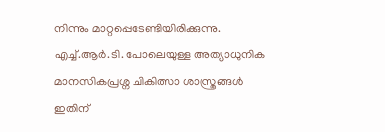നിന്നും മാറ്റപ്പെടേണ്ടിയിരിക്കുന്നു. എച്ച്.ആർ.ടി. പോലെയുള്ള അത്യാധുനിക മാനസികപ്രശ്ന ചികിത്സാ ശാസ്ത്രങ്ങൾ ഇതിന്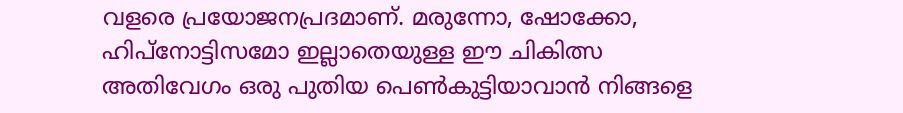വളരെ പ്രയോജനപ്രദമാണ്. മരുന്നോ, ഷോക്കോ, ഹിപ്നോട്ടിസമോ ഇല്ലാതെയുള്ള ഈ ചികിത്സ അതിവേഗം ഒരു പുതിയ പെൺകുട്ടിയാവാൻ നിങ്ങളെ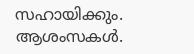സഹായിക്കും. ആശംസകൾ.